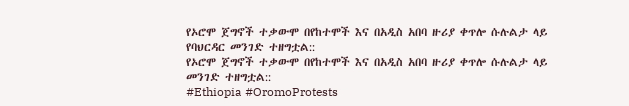የኦሮሞ ጀግኖች ተቃውሞ በየከተሞች እና በአዲስ አበባ ዙሪያ ቀጥሎ ሱሉልታ ላይ የባህርዳር መንገድ ተዘግቷል::
የኦሮሞ ጀግኖች ተቃውሞ በየከተሞች እና በአዲስ አበባ ዙሪያ ቀጥሎ ሱሉልታ ላይ መንገድ ተዘግቷል::
#Ethiopia #OromoProtests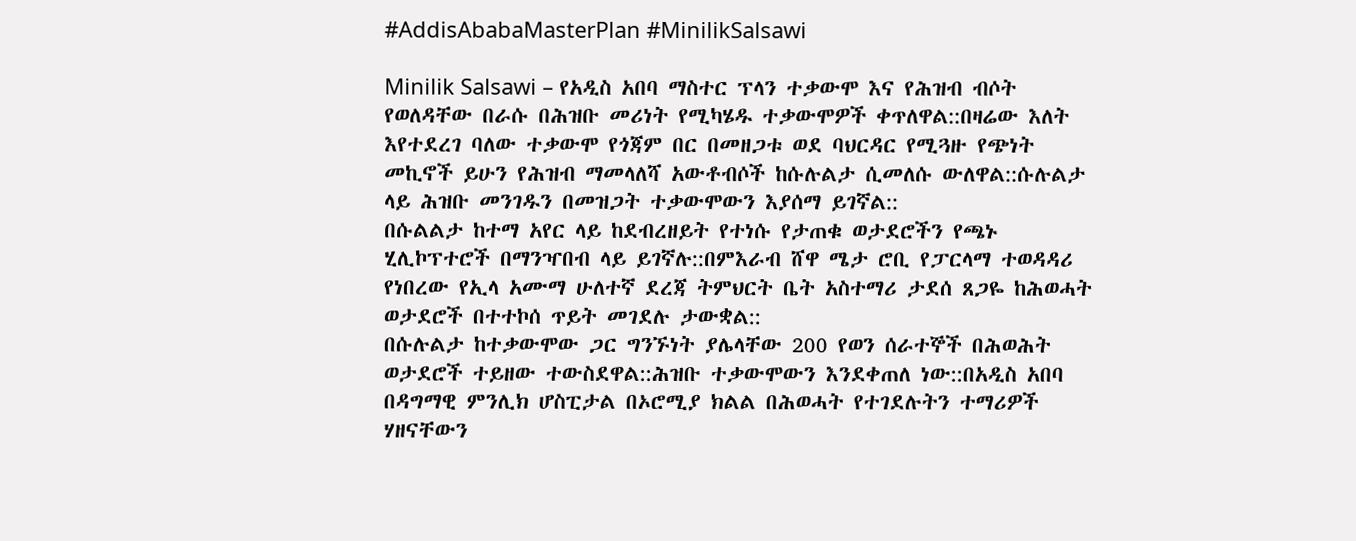#AddisAbabaMasterPlan #MinilikSalsawi

Minilik Salsawi – የአዲስ አበባ ማስተር ፕላን ተቃውሞ እና የሕዝብ ብሶት የወለዳቸው በራሱ በሕዝቡ መሪነት የሚካሄዱ ተቃውሞዎች ቀጥለዋል::በዛሬው እለት እየተደረገ ባለው ተቃውሞ የጎጃም በር በመዘጋቱ ወደ ባህርዳር የሚጓዙ የጭነት መኪኖች ይሁን የሕዝብ ማመላለሻ አውቶብሶች ከሱሉልታ ሲመለሱ ውለዋል::ሱሉልታ ላይ ሕዝቡ መንገዱን በመዝጋት ተቃውሞውን እያሰማ ይገኛል::
በሱልልታ ከተማ አየር ላይ ከደብረዘይት የተነሱ የታጠቁ ወታደሮችን የጫኑ ሂሊኮፕተሮች በማንዣበብ ላይ ይገኛሉ::በምእራብ ሸዋ ሜታ ሮቢ የፓርላማ ተወዳዳሪ የነበረው የኢላ አሙማ ሁለተኛ ደረጃ ትምህርት ቤት አስተማሪ ታደሰ ጸጋዬ ከሕወሓት ወታደሮች በተተኮሰ ጥይት መገደሉ ታውቋል::
በሱሉልታ ከተቃውሞው ጋር ግንኙነት ያሌላቸው 200 የወን ሰራተኞች በሕወሕት ወታደሮች ተይዘው ተውስደዋል::ሕዝቡ ተቃውሞውን እንደቀጠለ ነው::በአዲስ አበባ በዳግማዊ ምንሊክ ሆስፒታል በኦሮሚያ ክልል በሕወሓት የተገደሉትን ተማሪዎች ሃዘናቸውን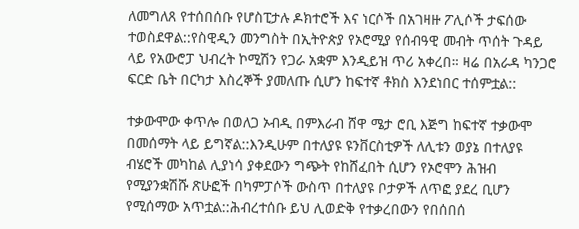ለመግለጸ የተሰበሰቡ የሆስፒታሉ ዶክተሮች እና ነርሶች በአገዛዙ ፖሊሶች ታፍሰው ተወስደዋል::የስዊዲን መንግስት በኢትዮጵያ የኦሮሚያ የሰብዓዊ መብት ጥሰት ጉዳይ ላይ የአውሮፓ ህብረት ኮሚሽን የጋራ አቋም እንዲይዝ ጥሪ አቀረበ። ዛሬ በአራዳ ካንጋሮ ፍርድ ቤት በርካታ እስረኞች ያመለጡ ሲሆን ከፍተኛ ቶክስ እንደነበር ተሰምቷል::

ተቃውሞው ቀጥሎ በወለጋ ኦብዲ በምእራብ ሸዋ ሜታ ሮቢ እጅግ ከፍተኛ ተቃውሞ በመሰማት ላይ ይግኛል::እንዲሁም በተለያዩ ዩንቨርስቲዎች ለሊቱን ወያኔ በተለያዩ ብሄሮች መካከል ሊያነሳ ያቀደውን ግጭት የከሸፈበት ሲሆን የኦሮሞን ሕዝብ የሚያንቋሽሹ ጽሁፎች በካምፓሶች ውስጥ በተለያዩ ቦታዎች ለጥፎ ያደረ ቢሆን የሚሰማው አጥቷል::ሕብረተሰቡ ይህ ሊወድቅ የተቃረበውን የበሰበሰ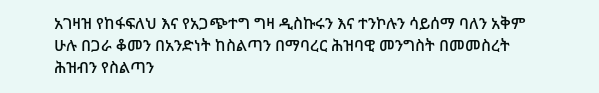አገዛዝ የከፋፍለህ እና የአጋጭተግ ግዛ ዲስኩሩን እና ተንኮሉን ሳይሰማ ባለን አቅም ሁሉ በጋራ ቆመን በአንድነት ከስልጣን በማባረር ሕዝባዊ መንግስት በመመስረት ሕዝብን የስልጣን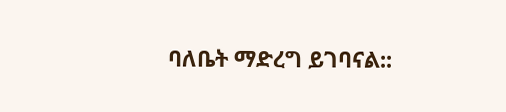ባለቤት ማድረግ ይገባናል::